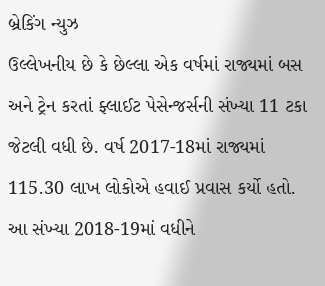બ્રેકિંગ ન્યુઝ
ઉલ્લેખનીય છે કે છેલ્લા એક વર્ષમાં રાજ્યમાં બસ અને ટ્રેન કરતાં ફ્લાઈટ પેસેન્જર્સની સંખ્યા 11 ટકા જેટલી વધી છે. વર્ષ 2017-18માં રાજ્યમાં 115.30 લાખ લોકોએ હવાઈ પ્રવાસ કર્યો હતો. આ સંખ્યા 2018-19માં વધીને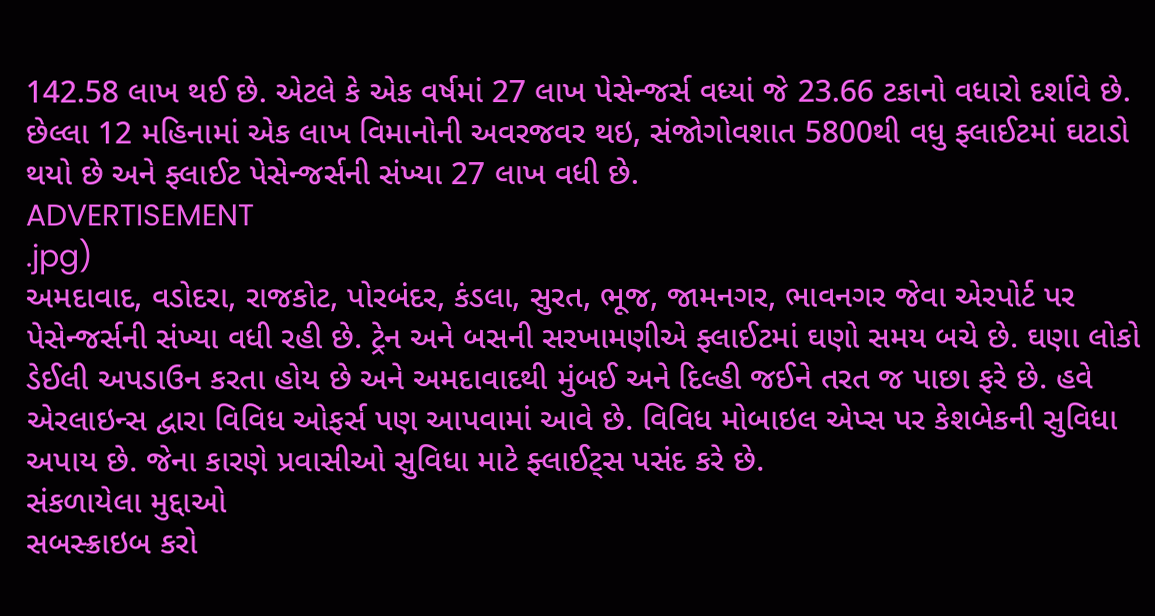142.58 લાખ થઈ છે. એટલે કે એક વર્ષમાં 27 લાખ પેસેન્જર્સ વધ્યાં જે 23.66 ટકાનો વધારો દર્શાવે છે. છેલ્લા 12 મહિનામાં એક લાખ વિમાનોની અવરજવર થઇ, સંજોગોવશાત 5800થી વધુ ફ્લાઈટમાં ઘટાડો થયો છે અને ફ્લાઈટ પેસેન્જર્સની સંખ્યા 27 લાખ વધી છે.
ADVERTISEMENT
.jpg)
અમદાવાદ, વડોદરા, રાજકોટ, પોરબંદર, કંડલા, સુરત, ભૂજ, જામનગર, ભાવનગર જેવા એરપોર્ટ પર પેસેન્જર્સની સંખ્યા વધી રહી છે. ટ્રેન અને બસની સરખામણીએ ફ્લાઈટમાં ઘણો સમય બચે છે. ઘણા લોકો ડેઈલી અપડાઉન કરતા હોય છે અને અમદાવાદથી મુંબઈ અને દિલ્હી જઈને તરત જ પાછા ફરે છે. હવે એરલાઇન્સ દ્વારા વિવિધ ઓફર્સ પણ આપવામાં આવે છે. વિવિધ મોબાઇલ એપ્સ પર કેશબેકની સુવિધા અપાય છે. જેના કારણે પ્રવાસીઓ સુવિધા માટે ફ્લાઈટ્સ પસંદ કરે છે.
સંકળાયેલા મુદ્દાઓ
સબસ્ક્રાઇબ કરો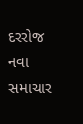દરરોજ નવા સમાચાર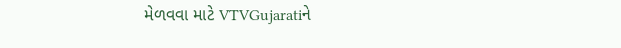મેળવવા માટે VTVGujaratiને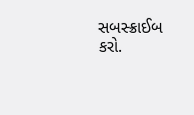સબસ્ક્રાઈબ કરો.